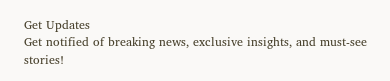Get Updates
Get notified of breaking news, exclusive insights, and must-see stories!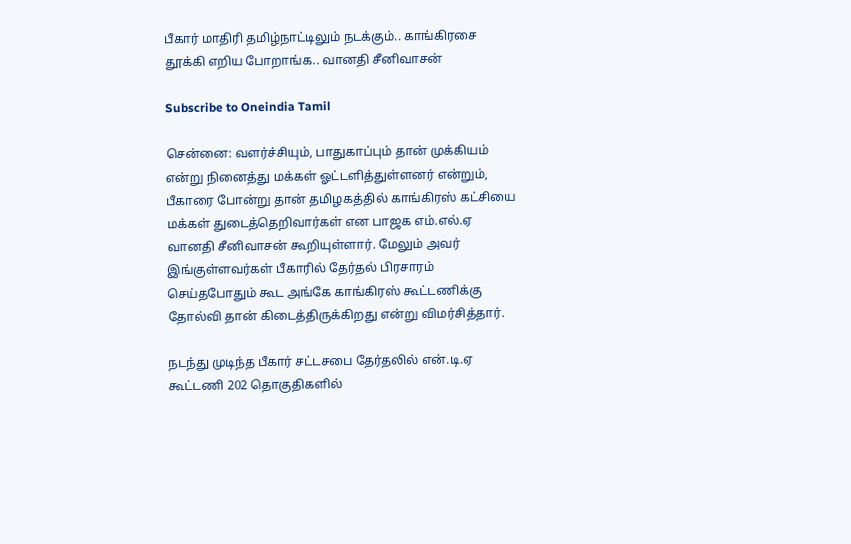பீகார் மாதிரி தமிழ்நாட்டிலும் நடக்கும்.. காங்கிரசை தூக்கி எறிய போறாங்க.. வானதி சீனிவாசன்

Subscribe to Oneindia Tamil

சென்னை: வளர்ச்சியும், பாதுகாப்பும் தான் முக்கியம் என்று நினைத்து மக்கள் ஓட்டளித்துள்ளனர் என்றும், பீகாரை போன்று தான் தமிழகத்தில் காங்கிரஸ் கட்சியை மக்கள் துடைத்தெறிவார்கள் என பாஜக எம்.எல்.ஏ வானதி சீனிவாசன் கூறியுள்ளார். மேலும் அவர் இங்குள்ளவர்கள் பீகாரில் தேர்தல் பிரசாரம் செய்தபோதும் கூட அங்கே காங்கிரஸ் கூட்டணிக்கு தோல்வி தான் கிடைத்திருக்கிறது என்று விமர்சித்தார்.

நடந்து முடிந்த பீகார் சட்டசபை தேர்தலில் என்.டி.ஏ கூட்டணி 202 தொகுதிகளில்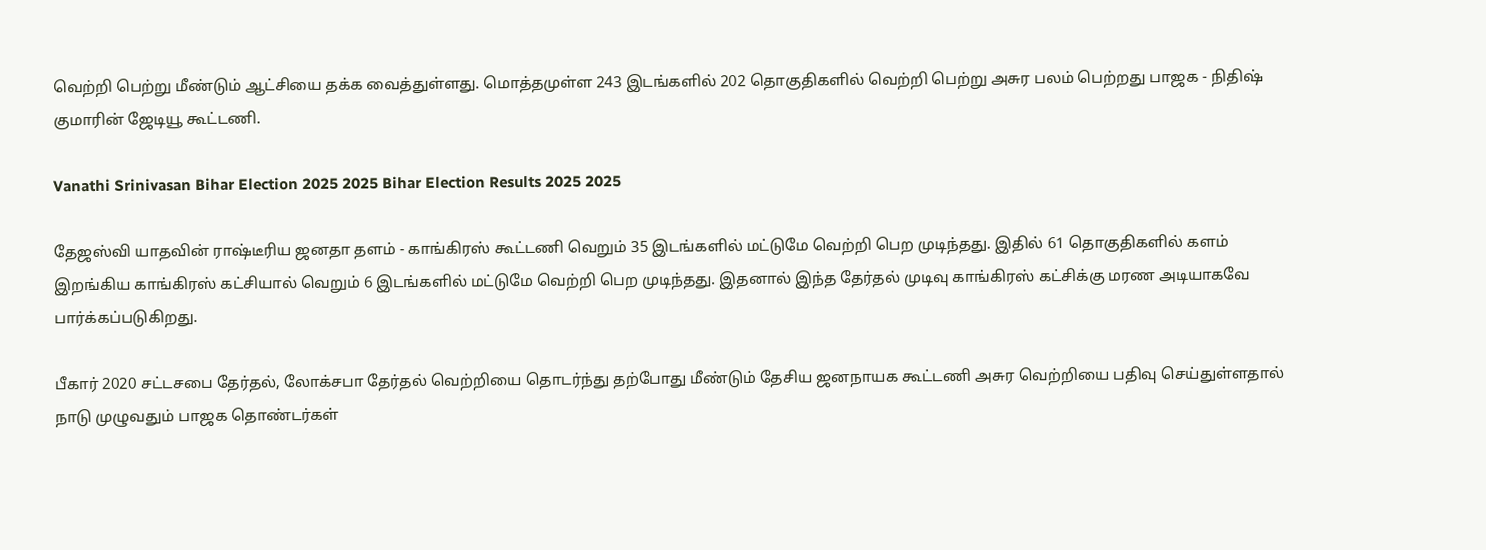வெற்றி பெற்று மீண்டும் ஆட்சியை தக்க வைத்துள்ளது. மொத்தமுள்ள 243 இடங்களில் 202 தொகுதிகளில் வெற்றி பெற்று அசுர பலம் பெற்றது பாஜக - நிதிஷ் குமாரின் ஜேடியூ கூட்டணி.

Vanathi Srinivasan Bihar Election 2025 2025 Bihar Election Results 2025 2025

தேஜஸ்வி யாதவின் ராஷ்டீரிய ஜனதா தளம் - காங்கிரஸ் கூட்டணி வெறும் 35 இடங்களில் மட்டுமே வெற்றி பெற முடிந்தது. இதில் 61 தொகுதிகளில் களம் இறங்கிய காங்கிரஸ் கட்சியால் வெறும் 6 இடங்களில் மட்டுமே வெற்றி பெற முடிந்தது. இதனால் இந்த தேர்தல் முடிவு காங்கிரஸ் கட்சிக்கு மரண அடியாகவே பார்க்கப்படுகிறது.

பீகார் 2020 சட்டசபை தேர்தல், லோக்சபா தேர்தல் வெற்றியை தொடர்ந்து தற்போது மீண்டும் தேசிய ஜனநாயக கூட்டணி அசுர வெற்றியை பதிவு செய்துள்ளதால் நாடு முழுவதும் பாஜக தொண்டர்கள்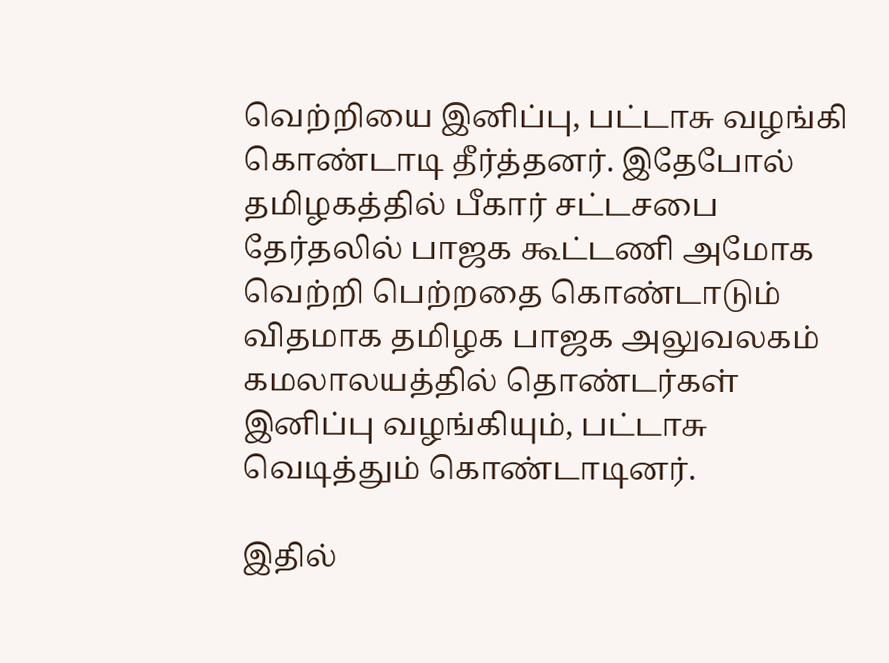வெற்றியை இனிப்பு, பட்டாசு வழங்கி கொண்டாடி தீர்த்தனர். இதேபோல் தமிழகத்தில் பீகார் சட்டசபை தேர்தலில் பாஜக கூட்டணி அமோக வெற்றி பெற்றதை கொண்டாடும் விதமாக தமிழக பாஜக அலுவலகம் கமலாலயத்தில் தொண்டர்கள் இனிப்பு வழங்கியும், பட்டாசு வெடித்தும் கொண்டாடினர்.

இதில்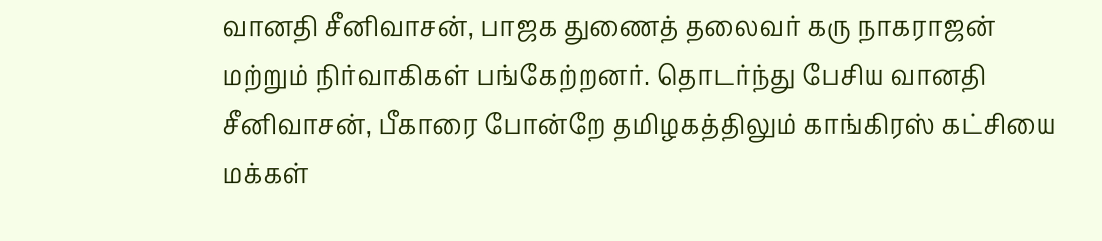வானதி சீனிவாசன், பாஜக துணைத் தலைவர் கரு நாகராஜன் மற்றும் நிர்வாகிகள் பங்கேற்றனர். தொடர்ந்து பேசிய வானதி சீனிவாசன், பீகாரை போன்றே தமிழகத்திலும் காங்கிரஸ் கட்சியை மக்கள்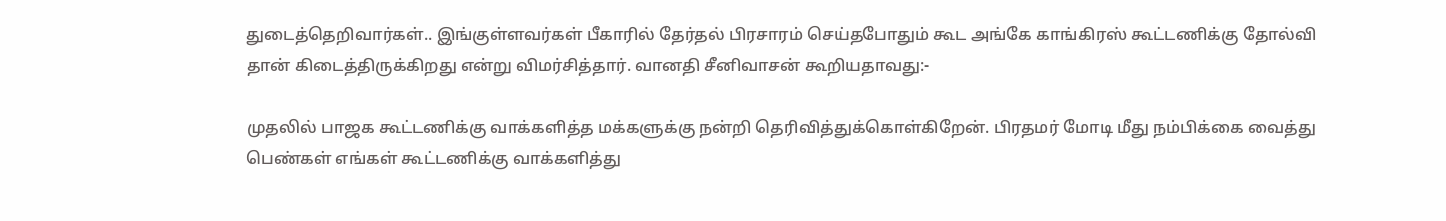துடைத்தெறிவார்கள்.. இங்குள்ளவர்கள் பீகாரில் தேர்தல் பிரசாரம் செய்தபோதும் கூட அங்கே காங்கிரஸ் கூட்டணிக்கு தோல்வி தான் கிடைத்திருக்கிறது என்று விமர்சித்தார். வானதி சீனிவாசன் கூறியதாவது:-

முதலில் பாஜக கூட்டணிக்கு வாக்களித்த மக்களுக்கு நன்றி தெரிவித்துக்கொள்கிறேன். பிரதமர் மோடி மீது நம்பிக்கை வைத்து பெண்கள் எங்கள் கூட்டணிக்கு வாக்களித்து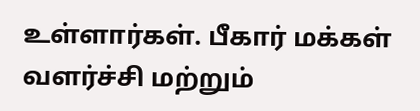உள்ளார்கள். பீகார் மக்கள் வளர்ச்சி மற்றும்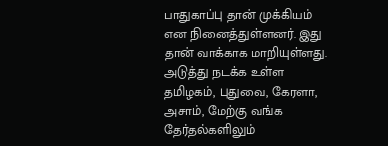பாதுகாப்பு தான் முக்கியம் என நினைத்துள்ளனர். இது தான் வாக்காக மாறியுள்ளது. அடுத்து நடக்க உள்ள தமிழகம், புதுவை, கேரளா, அசாம், மேற்கு வங்க தேர்தல்களிலும்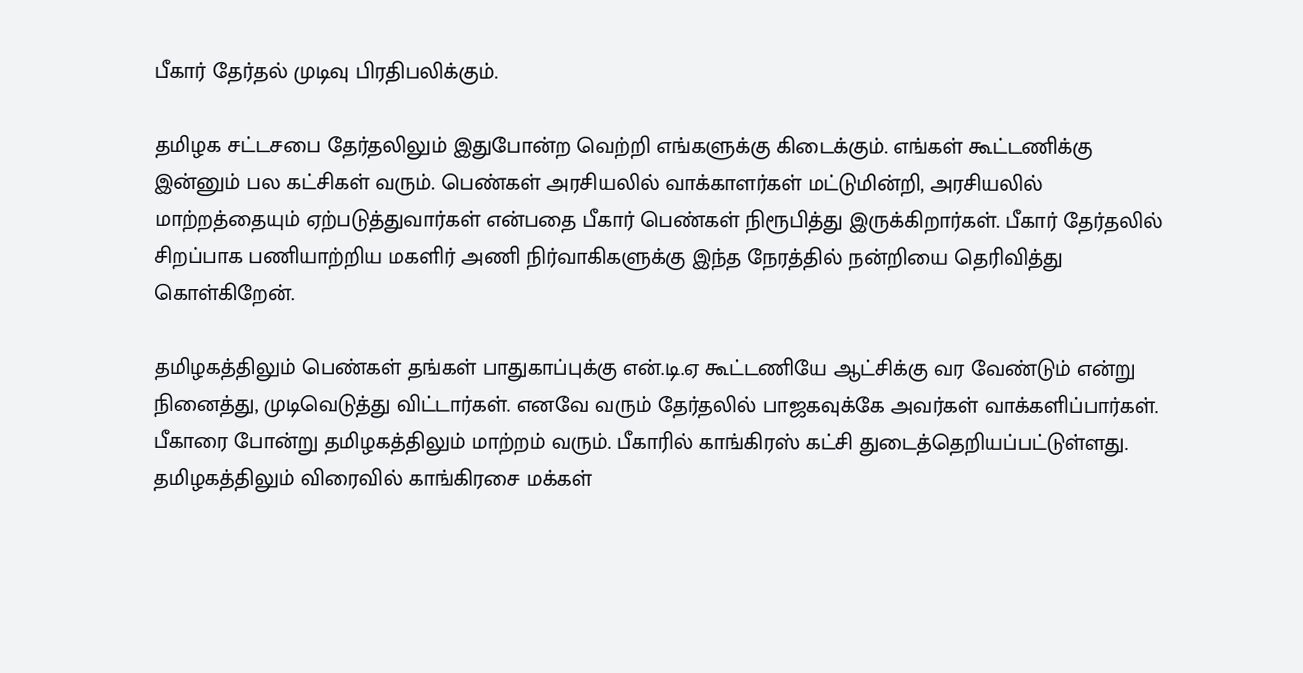பீகார் தேர்தல் முடிவு பிரதிபலிக்கும்.

தமிழக சட்டசபை தேர்தலிலும் இதுபோன்ற வெற்றி எங்களுக்கு கிடைக்கும். எங்கள் கூட்டணிக்கு இன்னும் பல கட்சிகள் வரும். பெண்கள் அரசியலில் வாக்காளர்கள் மட்டுமின்றி, அரசியலில் மாற்றத்தையும் ஏற்படுத்துவார்கள் என்பதை பீகார் பெண்கள் நிரூபித்து இருக்கிறார்கள். பீகார் தேர்தலில் சிறப்பாக பணியாற்றிய மகளிர் அணி நிர்வாகிகளுக்கு இந்த நேரத்தில் நன்றியை தெரிவித்து கொள்கிறேன்.

தமிழகத்திலும் பெண்கள் தங்கள் பாதுகாப்புக்கு என்.டி.ஏ கூட்டணியே ஆட்சிக்கு வர வேண்டும் என்று நினைத்து, முடிவெடுத்து விட்டார்கள். எனவே வரும் தேர்தலில் பாஜகவுக்கே அவர்கள் வாக்களிப்பார்கள். பீகாரை போன்று தமிழகத்திலும் மாற்றம் வரும். பீகாரில் காங்கிரஸ் கட்சி துடைத்தெறியப்பட்டுள்ளது. தமிழகத்திலும் விரைவில் காங்கிரசை மக்கள்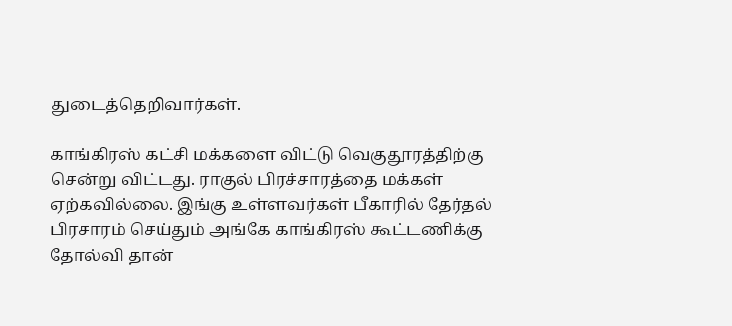துடைத்தெறிவார்கள்.

காங்கிரஸ் கட்சி மக்களை விட்டு வெகுதூரத்திற்கு சென்று விட்டது. ராகுல் பிரச்சாரத்தை மக்கள் ஏற்கவில்லை. இங்கு உள்ளவர்கள் பீகாரில் தேர்தல் பிரசாரம் செய்தும் அங்கே காங்கிரஸ் கூட்டணிக்கு தோல்வி தான்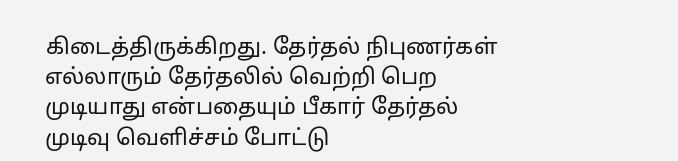கிடைத்திருக்கிறது. தேர்தல் நிபுணர்கள் எல்லாரும் தேர்தலில் வெற்றி பெற முடியாது என்பதையும் பீகார் தேர்தல் முடிவு வெளிச்சம் போட்டு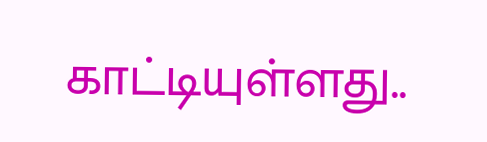காட்டியுள்ளது..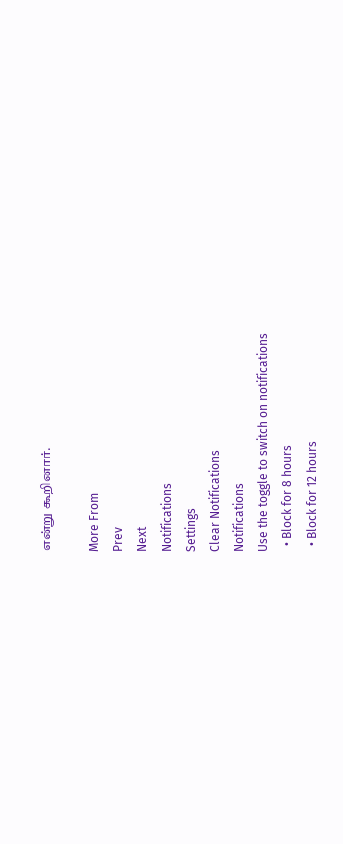என்று கூறினார்.

More From
Prev
Next
Notifications
Settings
Clear Notifications
Notifications
Use the toggle to switch on notifications
  • Block for 8 hours
  • Block for 12 hours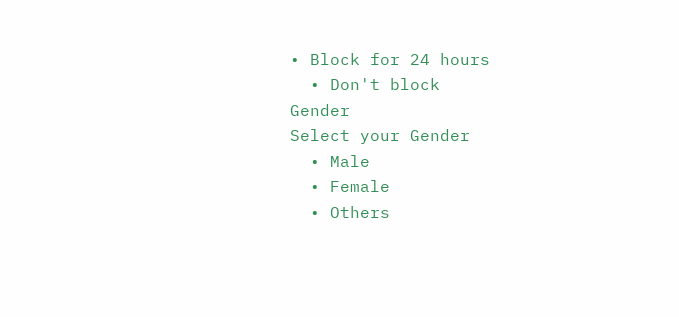• Block for 24 hours
  • Don't block
Gender
Select your Gender
  • Male
  • Female
  • Others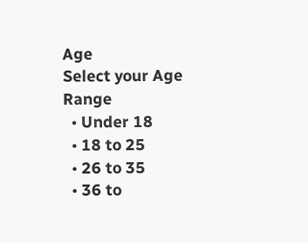Age
Select your Age Range
  • Under 18
  • 18 to 25
  • 26 to 35
  • 36 to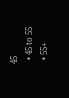45
  • 45 to 55
  • 55+